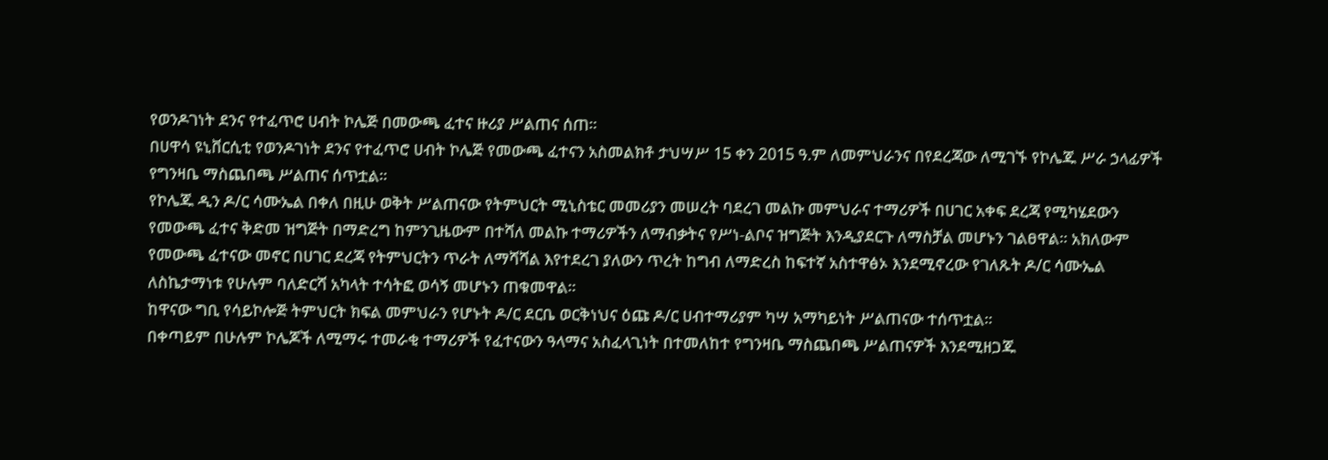የወንዶገነት ደንና የተፈጥሮ ሀብት ኮሌጅ በመውጫ ፈተና ዙሪያ ሥልጠና ሰጠ።
በሀዋሳ ዩኒቨርሲቲ የወንዶገነት ደንና የተፈጥሮ ሀብት ኮሌጅ የመውጫ ፈተናን አስመልክቶ ታህሣሥ 15 ቀን 2015 ዓ.ም ለመምህራንና በየደረጃው ለሚገኙ የኮሌጁ ሥራ ኃላፊዎች የግንዛቤ ማስጨበጫ ሥልጠና ሰጥቷል፡፡
የኮሌጁ ዲን ዶ/ር ሳሙኤል በቀለ በዚሁ ወቅት ሥልጠናው የትምህርት ሚኒስቴር መመሪያን መሠረት ባደረገ መልኩ መምህራና ተማሪዎች በሀገር አቀፍ ደረጃ የሚካሄደውን የመውጫ ፈተና ቅድመ ዝግጅት በማድረግ ከምንጊዜውም በተሻለ መልኩ ተማሪዎችን ለማብቃትና የሥነ-ልቦና ዝግጅት እንዲያደርጉ ለማስቻል መሆኑን ገልፀዋል፡፡ አክለውም የመውጫ ፈተናው መኖር በሀገር ደረጃ የትምህርትን ጥራት ለማሻሻል እየተደረገ ያለውን ጥረት ከግብ ለማድረስ ከፍተኛ አስተዋፅኦ እንደሚኖረው የገለጹት ዶ/ር ሳሙኤል ለስኬታማነቱ የሁሉም ባለድርሻ አካላት ተሳትፎ ወሳኝ መሆኑን ጠቁመዋል፡፡
ከዋናው ግቢ የሳይኮሎጅ ትምህርት ክፍል መምህራን የሆኑት ዶ/ር ደርቤ ወርቅነህና ዕጩ ዶ/ር ሀብተማሪያም ካሣ አማካይነት ሥልጠናው ተሰጥቷል፡፡
በቀጣይም በሁሉም ኮሌጆች ለሚማሩ ተመራቂ ተማሪዎች የፈተናውን ዓላማና አስፈላጊነት በተመለከተ የግንዛቤ ማስጨበጫ ሥልጠናዎች እንደሚዘጋጁ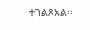ተገልጾአል፡፡